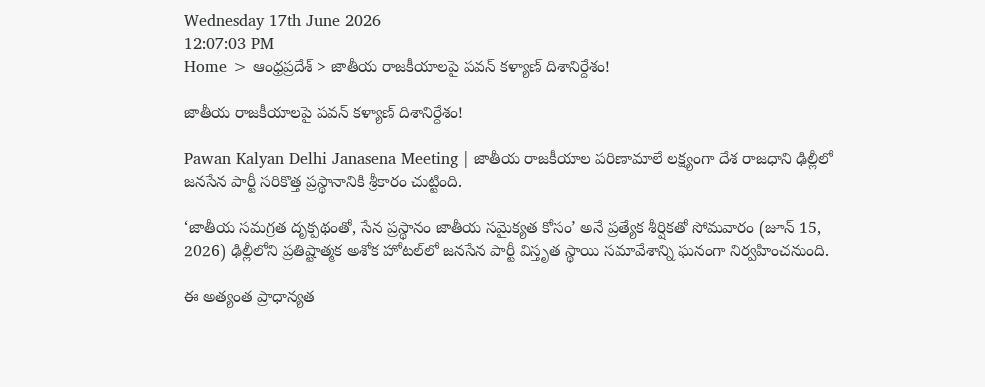Wednesday 17th June 2026
12:07:03 PM
Home > ఆంధ్రప్రదేశ్ > జాతీయ రాజకీయాలపై పవన్ కళ్యాణ్ దిశానిర్దేశం!

జాతీయ రాజకీయాలపై పవన్ కళ్యాణ్ దిశానిర్దేశం!

Pawan Kalyan Delhi Janasena Meeting | జాతీయ రాజకీయాల పరిణామాలే లక్ష్యంగా దేశ రాజధాని ఢిల్లీలో జనసేన పార్టీ సరికొత్త ప్రస్థానానికి శ్రీకారం చుట్టింది.

‘జాతీయ సమగ్రత దృక్పథంతో, సేన ప్రస్థానం జాతీయ సమైక్యత కోసం’ అనే ప్రత్యేక శీర్షికతో సోమవారం (జూన్ 15, 2026) ఢిల్లీలోని ప్రతిష్టాత్మక అశోక హోటల్‌లో జనసేన పార్టీ విస్తృత స్థాయి సమావేశాన్ని ఘనంగా నిర్వహించనుంది.

ఈ అత్యంత ప్రాధాన్యత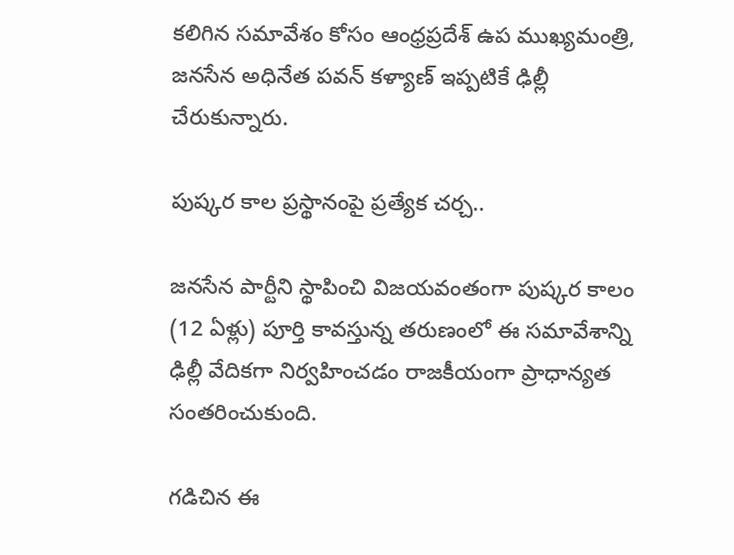కలిగిన సమావేశం కోసం ఆంధ్రప్రదేశ్ ఉప ముఖ్యమంత్రి, జనసేన అధినేత పవన్ కళ్యాణ్ ఇప్పటికే ఢిల్లీ చేరుకున్నారు.

పుష్కర కాల ప్రస్థానంపై ప్రత్యేక చర్చ..

జనసేన పార్టీని స్థాపించి విజయవంతంగా పుష్కర కాలం (12 ఏళ్లు) పూర్తి కావస్తున్న తరుణంలో ఈ సమావేశాన్ని ఢిల్లీ వేదికగా నిర్వహించడం రాజకీయంగా ప్రాధాన్యత సంతరించుకుంది.

గడిచిన ఈ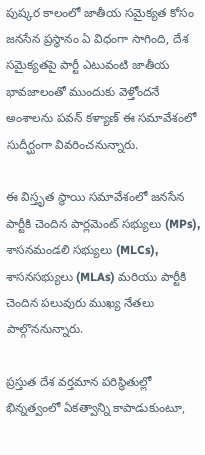పుష్కర కాలంలో జాతీయ సమైక్యత కోసం జనసేన ప్రస్థానం ఏ విధంగా సాగింది, దేశ సమైక్యతపై పార్టీ ఎటువంటి జాతీయ భావజాలంతో ముందుకు వెళ్తోందనే అంశాలను పవన్ కళ్యాణ్ ఈ సమావేశంలో సుదీర్ఘంగా వివరించనున్నారు.

ఈ విస్తృత స్థాయి సమావేశంలో జనసేన పార్టీకి చెందిన పార్లమెంట్ సభ్యులు (MPs), శాసనమండలి సభ్యులు (MLCs), శాసనసభ్యులు (MLAs) మరియు పార్టీకి చెందిన పలువురు ముఖ్య నేతలు పాల్గొననున్నారు.

ప్రస్తుత దేశ వర్తమాన పరిస్థితుల్లో భిన్నత్వంలో ఏకత్వాన్ని కాపాడుకుంటూ,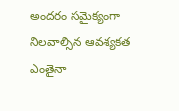అందరం సమైక్యంగా నిలవాల్సిన ఆవశ్యకత ఎంతైనా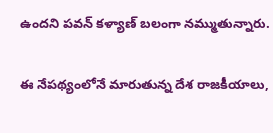ఉందని పవన్ కళ్యాణ్ బలంగా నమ్ముతున్నారు.

ఈ నేపథ్యంలోనే మారుతున్న దేశ రాజకీయాలు,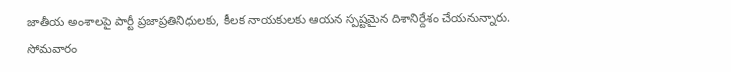జాతీయ అంశాలపై పార్టీ ప్రజాప్రతినిధులకు, కీలక నాయకులకు ఆయన స్పష్టమైన దిశానిర్దేశం చేయనున్నారు. సోమవారం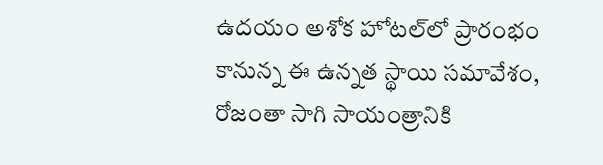ఉదయం అశోక హోటల్‌లో ప్రారంభం కానున్న ఈ ఉన్నత స్థాయి సమావేశం, రోజంతా సాగి సాయంత్రానికి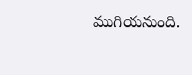ముగియనుంది.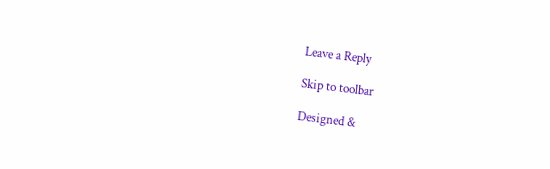Leave a Reply

Skip to toolbar

Designed &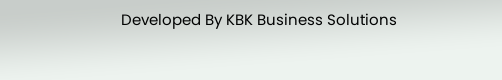Developed By KBK Business Solutions